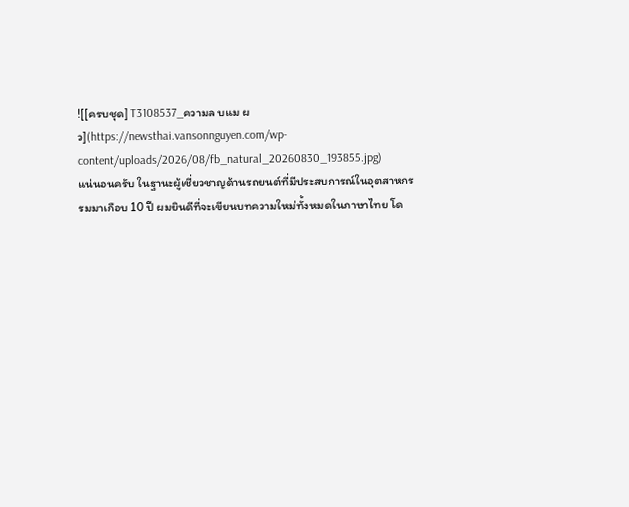![[ครบชุด] T3108537_ความล บแม ผ ว](https://newsthai.vansonnguyen.com/wp-content/uploads/2026/08/fb_natural_20260830_193855.jpg)
แน่นอนครับ ในฐานะผู้เชี่ยวชาญด้านรถยนต์ที่มีประสบการณ์ในอุตสาหกรรมมาเกือบ 10 ปี ผมยินดีที่จะเขียนบทความใหม่ทั้งหมดในภาษาไทย โด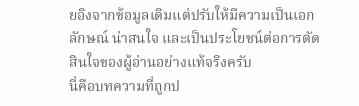ยอิงจากข้อมูลเดิมแต่ปรับให้มีความเป็นเอกลักษณ์ น่าสนใจ และเป็นประโยชน์ต่อการตัดสินใจของผู้อ่านอย่างแท้จริงครับ
นี่คือบทความที่ถูกป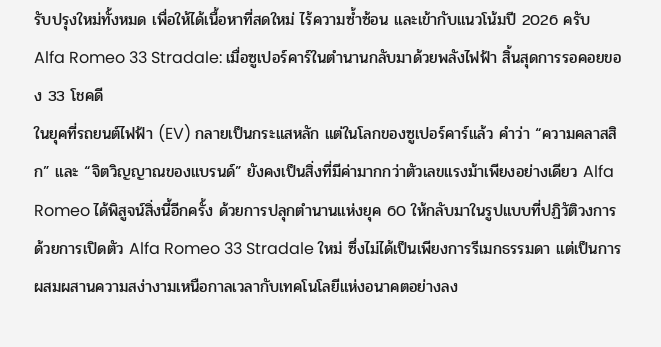รับปรุงใหม่ทั้งหมด เพื่อให้ได้เนื้อหาที่สดใหม่ ไร้ความซ้ำซ้อน และเข้ากับแนวโน้มปี 2026 ครับ
Alfa Romeo 33 Stradale: เมื่อซูเปอร์คาร์ในตำนานกลับมาด้วยพลังไฟฟ้า สิ้นสุดการรอคอยของ 33 โชคดี
ในยุคที่รถยนต์ไฟฟ้า (EV) กลายเป็นกระแสหลัก แต่ในโลกของซูเปอร์คาร์แล้ว คำว่า “ความคลาสสิก” และ “จิตวิญญาณของแบรนด์” ยังคงเป็นสิ่งที่มีค่ามากกว่าตัวเลขแรงม้าเพียงอย่างเดียว Alfa Romeo ได้พิสูจน์สิ่งนี้อีกครั้ง ด้วยการปลุกตำนานแห่งยุค 60 ให้กลับมาในรูปแบบที่ปฏิวัติวงการ ด้วยการเปิดตัว Alfa Romeo 33 Stradale ใหม่ ซึ่งไม่ได้เป็นเพียงการรีเมกธรรมดา แต่เป็นการผสมผสานความสง่างามเหนือกาลเวลากับเทคโนโลยีแห่งอนาคตอย่างลง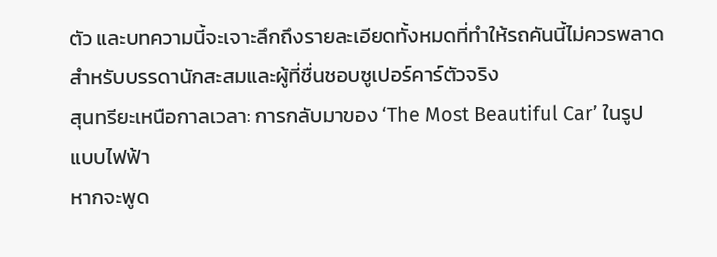ตัว และบทความนี้จะเจาะลึกถึงรายละเอียดทั้งหมดที่ทำให้รถคันนี้ไม่ควรพลาดสำหรับบรรดานักสะสมและผู้ที่ชื่นชอบซูเปอร์คาร์ตัวจริง
สุนทรียะเหนือกาลเวลา: การกลับมาของ ‘The Most Beautiful Car’ ในรูปแบบไฟฟ้า
หากจะพูด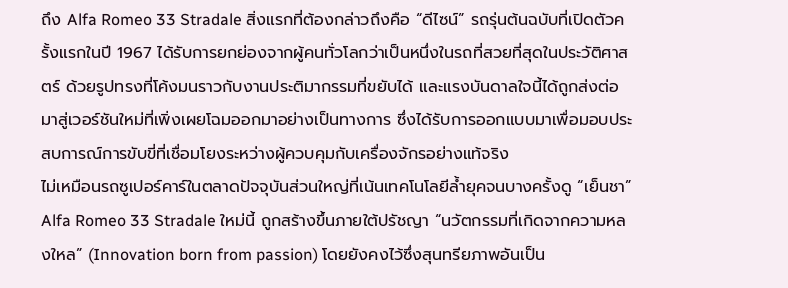ถึง Alfa Romeo 33 Stradale สิ่งแรกที่ต้องกล่าวถึงคือ “ดีไซน์” รถรุ่นต้นฉบับที่เปิดตัวครั้งแรกในปี 1967 ได้รับการยกย่องจากผู้คนทั่วโลกว่าเป็นหนึ่งในรถที่สวยที่สุดในประวัติศาสตร์ ด้วยรูปทรงที่โค้งมนราวกับงานประติมากรรมที่ขยับได้ และแรงบันดาลใจนี้ได้ถูกส่งต่อมาสู่เวอร์ชันใหม่ที่เพิ่งเผยโฉมออกมาอย่างเป็นทางการ ซึ่งได้รับการออกแบบมาเพื่อมอบประสบการณ์การขับขี่ที่เชื่อมโยงระหว่างผู้ควบคุมกับเครื่องจักรอย่างแท้จริง
ไม่เหมือนรถซูเปอร์คาร์ในตลาดปัจจุบันส่วนใหญ่ที่เน้นเทคโนโลยีล้ำยุคจนบางครั้งดู “เย็นชา” Alfa Romeo 33 Stradale ใหม่นี้ ถูกสร้างขึ้นภายใต้ปรัชญา “นวัตกรรมที่เกิดจากความหลงใหล” (Innovation born from passion) โดยยังคงไว้ซึ่งสุนทรียภาพอันเป็น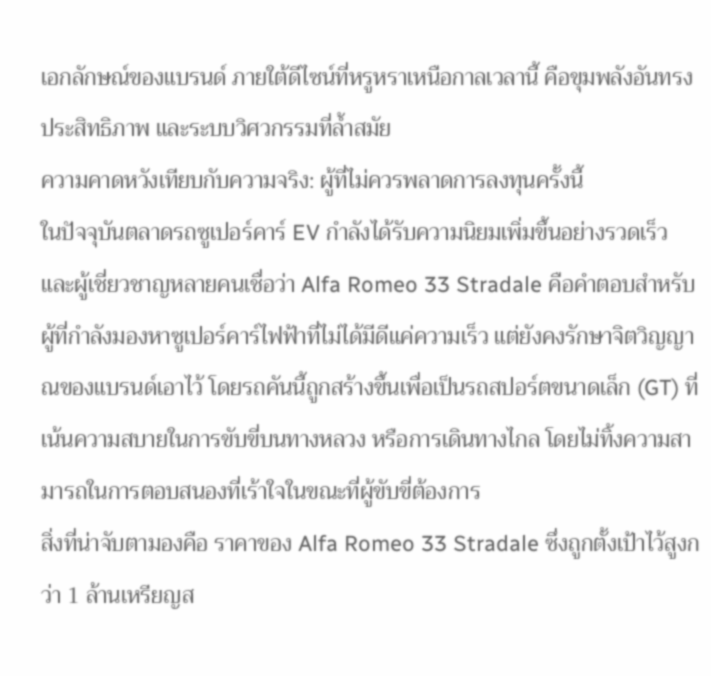เอกลักษณ์ของแบรนด์ ภายใต้ดีไซน์ที่หรูหราเหนือกาลเวลานี้ คือขุมพลังอันทรงประสิทธิภาพ และระบบวิศวกรรมที่ล้ำสมัย
ความคาดหวังเทียบกับความจริง: ผู้ที่ไม่ควรพลาดการลงทุนครั้งนี้
ในปัจจุบันตลาดรถซูเปอร์คาร์ EV กำลังได้รับความนิยมเพิ่มขึ้นอย่างรวดเร็ว และผู้เชี่ยวชาญหลายคนเชื่อว่า Alfa Romeo 33 Stradale คือคำตอบสำหรับผู้ที่กำลังมองหาซูเปอร์คาร์ไฟฟ้าที่ไม่ได้มีดีแค่ความเร็ว แต่ยังคงรักษาจิตวิญญาณของแบรนด์เอาไว้ โดยรถคันนี้ถูกสร้างขึ้นเพื่อเป็นรถสปอร์ตขนาดเล็ก (GT) ที่เน้นความสบายในการขับขี่บนทางหลวง หรือการเดินทางไกล โดยไม่ทิ้งความสามารถในการตอบสนองที่เร้าใจในขณะที่ผู้ขับขี่ต้องการ
สิ่งที่น่าจับตามองคือ ราคาของ Alfa Romeo 33 Stradale ซึ่งถูกตั้งเป้าไว้สูงกว่า 1 ล้านเหรียญส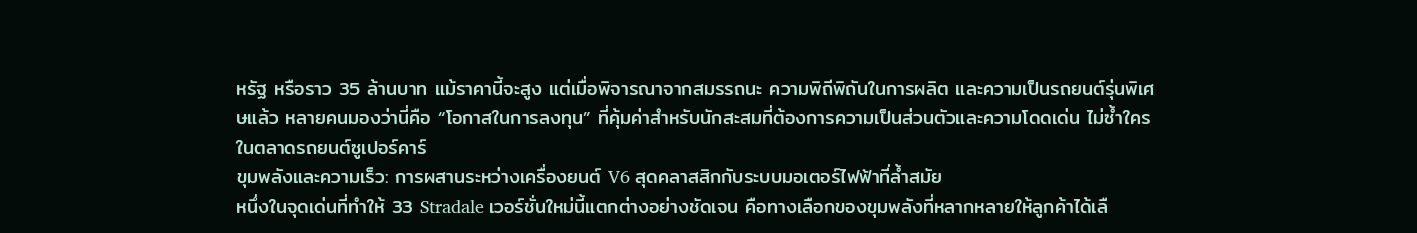หรัฐ หรือราว 35 ล้านบาท แม้ราคานี้จะสูง แต่เมื่อพิจารณาจากสมรรถนะ ความพิถีพิถันในการผลิต และความเป็นรถยนต์รุ่นพิเศษแล้ว หลายคนมองว่านี่คือ “โอกาสในการลงทุน” ที่คุ้มค่าสำหรับนักสะสมที่ต้องการความเป็นส่วนตัวและความโดดเด่น ไม่ซ้ำใครในตลาดรถยนต์ซูเปอร์คาร์
ขุมพลังและความเร็ว: การผสานระหว่างเครื่องยนต์ V6 สุดคลาสสิกกับระบบมอเตอร์ไฟฟ้าที่ล้ำสมัย
หนึ่งในจุดเด่นที่ทำให้ 33 Stradale เวอร์ชั่นใหม่นี้แตกต่างอย่างชัดเจน คือทางเลือกของขุมพลังที่หลากหลายให้ลูกค้าได้เลื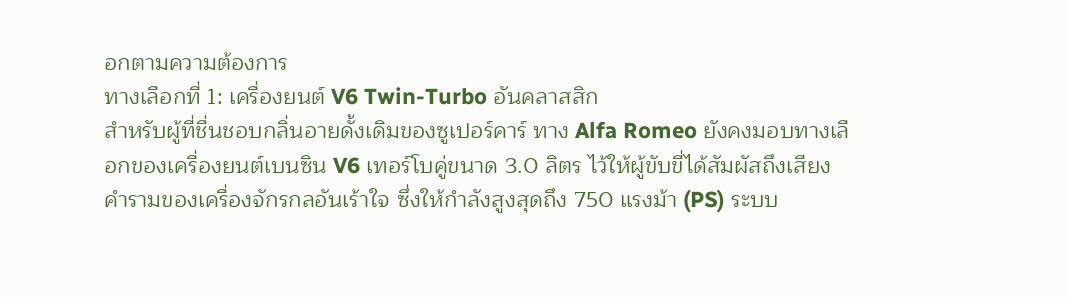อกตามความต้องการ
ทางเลือกที่ 1: เครื่องยนต์ V6 Twin-Turbo อันคลาสสิก
สำหรับผู้ที่ชื่นชอบกลิ่นอายดั้งเดิมของซูเปอร์คาร์ ทาง Alfa Romeo ยังคงมอบทางเลือกของเครื่องยนต์เบนซิน V6 เทอร์โบคู่ขนาด 3.0 ลิตร ไว้ให้ผู้ขับขี่ได้สัมผัสถึงเสียงคำรามของเครื่องจักรกลอันเร้าใจ ซึ่งให้กำลังสูงสุดถึง 750 แรงม้า (PS) ระบบ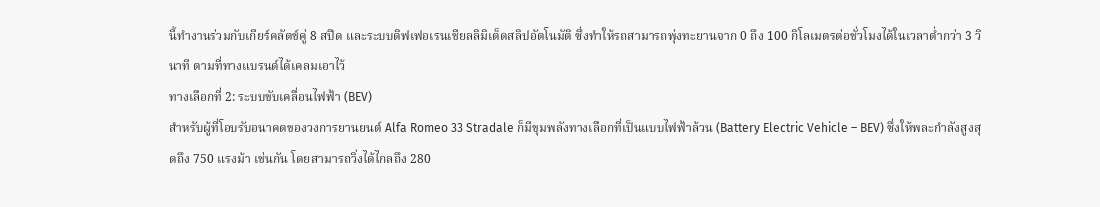นี้ทำงานร่วมกับเกียร์คลัตช์คู่ 8 สปีด และระบบดิฟเฟอเรนเชียลลิมิเต็ดสลิปอัตโนมัติ ซึ่งทำให้รถสามารถพุ่งทะยานจาก 0 ถึง 100 กิโลเมตรต่อชั่วโมงได้ในเวลาต่ำกว่า 3 วินาที ตามที่ทางแบรนด์ได้เคลมเอาไว้
ทางเลือกที่ 2: ระบบขับเคลื่อนไฟฟ้า (BEV)
สำหรับผู้ที่โอบรับอนาคตของวงการยานยนต์ Alfa Romeo 33 Stradale ก็มีขุมพลังทางเลือกที่เป็นแบบไฟฟ้าล้วน (Battery Electric Vehicle – BEV) ซึ่งให้พละกำลังสูงสุดถึง 750 แรงม้า เช่นกัน โดยสามารถวิ่งได้ไกลถึง 280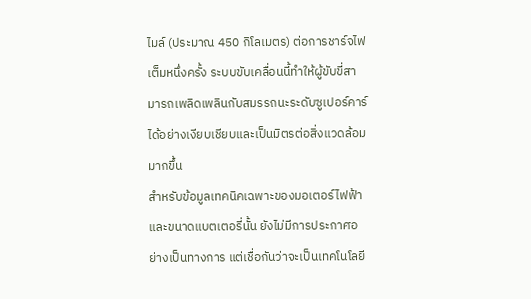ไมล์ (ประมาณ 450 กิโลเมตร) ต่อการชาร์จไฟเต็มหนึ่งครั้ง ระบบขับเคลื่อนนี้ทำให้ผู้ขับขี่สามารถเพลิดเพลินกับสมรรถนะระดับซูเปอร์คาร์ได้อย่างเงียบเชียบและเป็นมิตรต่อสิ่งแวดล้อมมากขึ้น
สำหรับข้อมูลเทคนิคเฉพาะของมอเตอร์ไฟฟ้าและขนาดแบตเตอรี่นั้น ยังไม่มีการประกาศอย่างเป็นทางการ แต่เชื่อกันว่าจะเป็นเทคโนโลยี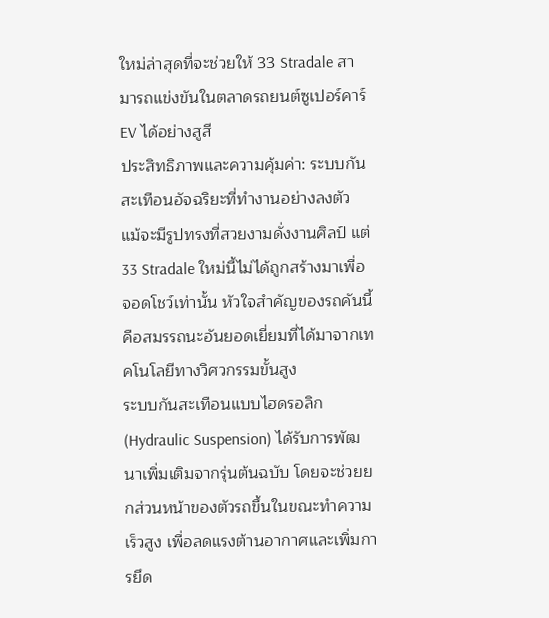ใหม่ล่าสุดที่จะช่วยให้ 33 Stradale สามารถแข่งขันในตลาดรถยนต์ซูเปอร์คาร์ EV ได้อย่างสูสี
ประสิทธิภาพและความคุ้มค่า: ระบบกันสะเทือนอัจฉริยะที่ทำงานอย่างลงตัว
แม้จะมีรูปทรงที่สวยงามดั่งงานศิลป์ แต่ 33 Stradale ใหม่นี้ไม่ได้ถูกสร้างมาเพื่อจอดโชว์เท่านั้น หัวใจสำคัญของรถคันนี้คือสมรรถนะอันยอดเยี่ยมที่ได้มาจากเทคโนโลยีทางวิศวกรรมขั้นสูง
ระบบกันสะเทือนแบบไฮดรอลิก (Hydraulic Suspension) ได้รับการพัฒนาเพิ่มเติมจากรุ่นต้นฉบับ โดยจะช่วยยกส่วนหน้าของตัวรถขึ้นในขณะทำความเร็วสูง เพื่อลดแรงต้านอากาศและเพิ่มการยึด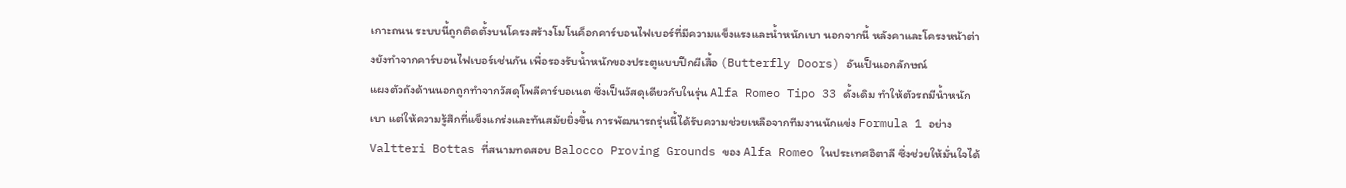เกาะถนน ระบบนี้ถูกติดตั้งบนโครงสร้างโมโนค็อกคาร์บอนไฟเบอร์ที่มีความแข็งแรงและน้ำหนักเบา นอกจากนี้ หลังคาและโครงหน้าต่างยังทำจากคาร์บอนไฟเบอร์เช่นกัน เพื่อรองรับน้ำหนักของประตูแบบปีกผีเสื้อ (Butterfly Doors) อันเป็นเอกลักษณ์
แผงตัวถังด้านนอกถูกทำจากวัสดุโพลีคาร์บอเนต ซึ่งเป็นวัสดุเดียวกับในรุ่น Alfa Romeo Tipo 33 ดั้งเดิม ทำให้ตัวรถมีน้ำหนักเบา แต่ให้ความรู้สึกที่แข็งแกร่งและทันสมัยยิ่งขึ้น การพัฒนารถรุ่นนี้ได้รับความช่วยเหลือจากทีมงานนักแข่ง Formula 1 อย่าง Valtteri Bottas ที่สนามทดสอบ Balocco Proving Grounds ของ Alfa Romeo ในประเทศอิตาลี ซึ่งช่วยให้มั่นใจได้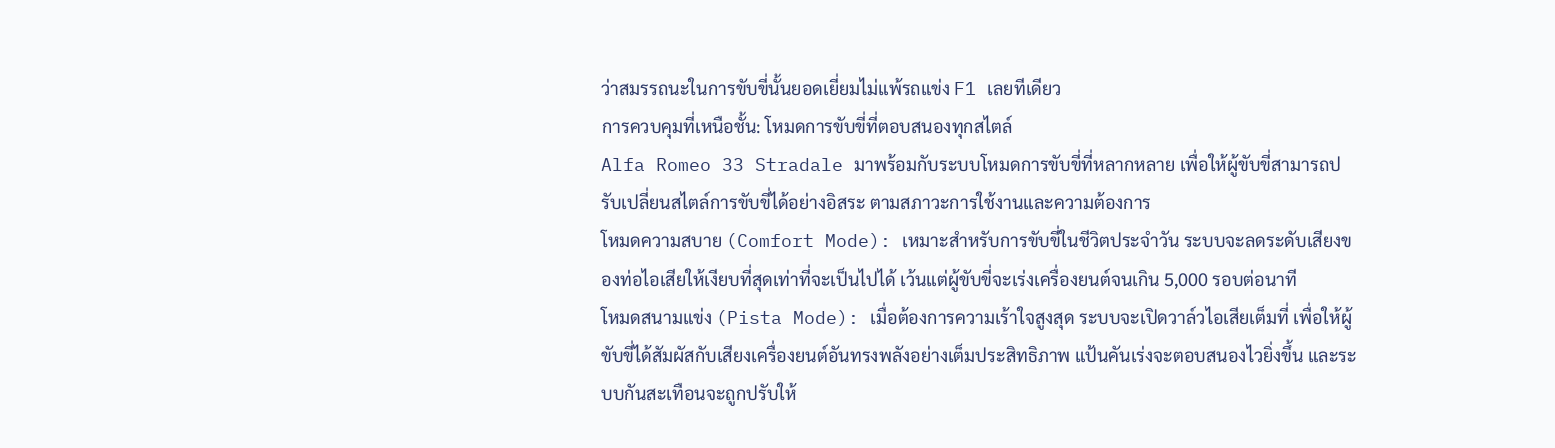ว่าสมรรถนะในการขับขี่นั้นยอดเยี่ยมไม่แพ้รถแข่ง F1 เลยทีเดียว
การควบคุมที่เหนือชั้น: โหมดการขับขี่ที่ตอบสนองทุกสไตล์
Alfa Romeo 33 Stradale มาพร้อมกับระบบโหมดการขับขี่ที่หลากหลาย เพื่อให้ผู้ขับขี่สามารถปรับเปลี่ยนสไตล์การขับขี่ได้อย่างอิสระ ตามสภาวะการใช้งานและความต้องการ
โหมดความสบาย (Comfort Mode): เหมาะสำหรับการขับขี่ในชีวิตประจำวัน ระบบจะลดระดับเสียงของท่อไอเสียให้เงียบที่สุดเท่าที่จะเป็นไปได้ เว้นแต่ผู้ขับขี่จะเร่งเครื่องยนต์จนเกิน 5,000 รอบต่อนาที
โหมดสนามแข่ง (Pista Mode): เมื่อต้องการความเร้าใจสูงสุด ระบบจะเปิดวาล์วไอเสียเต็มที่ เพื่อให้ผู้ขับขี่ได้สัมผัสกับเสียงเครื่องยนต์อันทรงพลังอย่างเต็มประสิทธิภาพ แป้นคันเร่งจะตอบสนองไวยิ่งขึ้น และระบบกันสะเทือนจะถูกปรับให้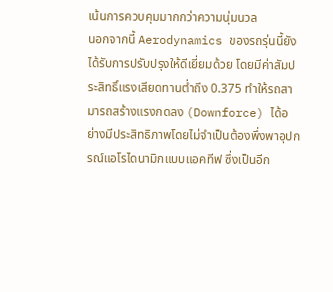เน้นการควบคุมมากกว่าความนุ่มนวล
นอกจากนี้ Aerodynamics ของรถรุ่นนี้ยังได้รับการปรับปรุงให้ดีเยี่ยมด้วย โดยมีค่าสัมประสิทธิ์แรงเสียดทานต่ำถึง 0.375 ทำให้รถสามารถสร้างแรงกดลง (Downforce) ได้อย่างมีประสิทธิภาพโดยไม่จำเป็นต้องพึ่งพาอุปกรณ์แอโรไดนามิกแบบแอคทีฟ ซึ่งเป็นอีก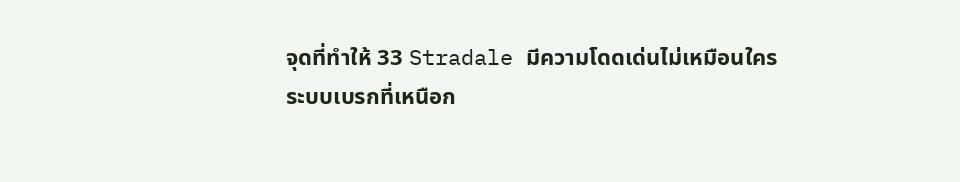จุดที่ทำให้ 33 Stradale มีความโดดเด่นไม่เหมือนใคร
ระบบเบรกที่เหนือก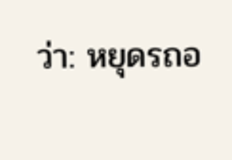ว่า: หยุดรถอ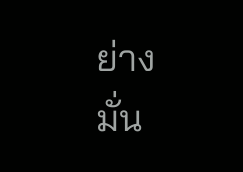ย่างมั่น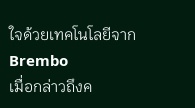ใจด้วยเทคโนโลยีจาก Brembo
เมื่อกล่าวถึงค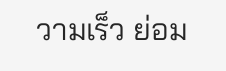วามเร็ว ย่อม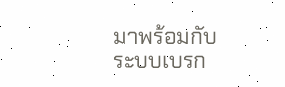มาพร้อมกับระบบเบรก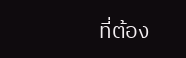ที่ต้อง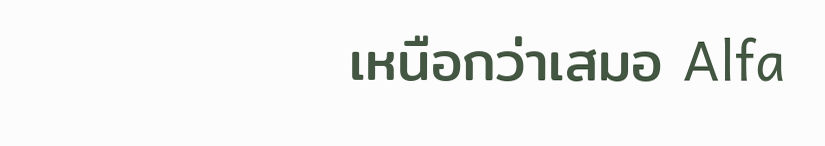เหนือกว่าเสมอ Alfa